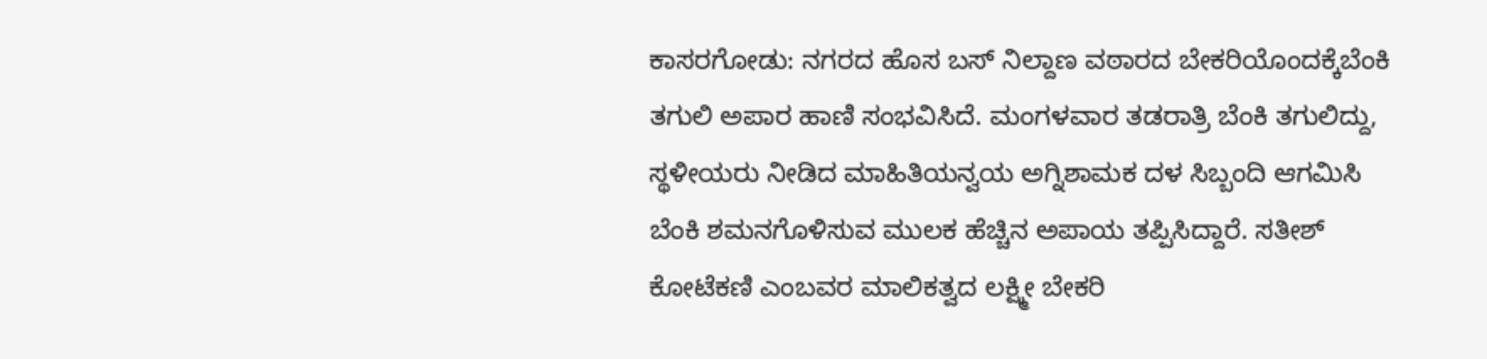ಕಾಸರಗೋಡು: ನಗರದ ಹೊಸ ಬಸ್ ನಿಲ್ದಾಣ ವಠಾರದ ಬೇಕರಿಯೊಂದಕ್ಕೆಬೆಂಕಿ ತಗುಲಿ ಅಪಾರ ಹಾಣಿ ಸಂಭವಿಸಿದೆ. ಮಂಗಳವಾರ ತಡರಾತ್ರಿ ಬೆಂಕಿ ತಗುಲಿದ್ದು, ಸ್ಥಳೀಯರು ನೀಡಿದ ಮಾಹಿತಿಯನ್ವಯ ಅಗ್ನಿಶಾಮಕ ದಳ ಸಿಬ್ಬಂದಿ ಆಗಮಿಸಿ ಬೆಂಕಿ ಶಮನಗೊಳಿಸುವ ಮುಲಕ ಹೆಚ್ಚಿನ ಅಪಾಯ ತಪ್ಪಿಸಿದ್ದಾರೆ. ಸತೀಶ್ ಕೋಟೆಕಣಿ ಎಂಬವರ ಮಾಲಿಕತ್ವದ ಲಕ್ಷ್ಮೀ ಬೇಕರಿ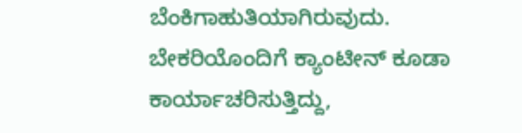ಬೆಂಕಿಗಾಹುತಿಯಾಗಿರುವುದು. ಬೇಕರಿಯೊಂದಿಗೆ ಕ್ಯಾಂಟೀನ್ ಕೂಡಾ ಕಾರ್ಯಾಚರಿಸುತ್ತಿದ್ದು,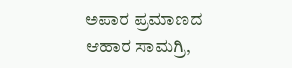ಅಪಾರ ಪ್ರಮಾಣದ ಆಹಾರ ಸಾಮಗ್ರಿ,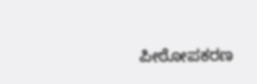ಪೀಠೋಪಕರಣ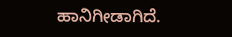ಹಾನಿಗೀಡಾಗಿದೆ.